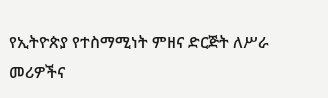የኢትዮጵያ የተስማሚነት ምዘና ድርጅት ለሥራ መሪዎችና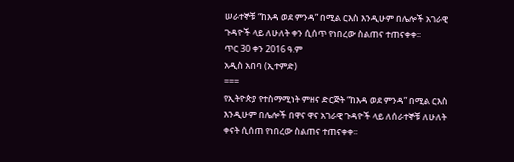ሠራተኞቹ “ከእዳ ወደ ምንዳ” በሚል ርእስ እንዲሁም በሌሎች አገራዊ ጉዳዮች ላይ ለሁለት ቀን ሲሰጥ የነበረው ስልጠና ተጠናቀቀ፡፡
ጥር 30 ቀን 2016 ዓ.ም
አዲስ አበባ (ኢተምድ)
===
የኢትዮጵያ የተስማሚነት ምዘና ድርጅት “ከእዳ ወደ ምንዳ” በሚል ርእስ እንዲሁም በሌሎች በዋና ዋና አገራዊ ጉዳዮች ላይ ለሰራተኞቹ ለሁለት ቀናት ሲሰጠ የነበረው ስልጠና ተጠናቀቀ፡፡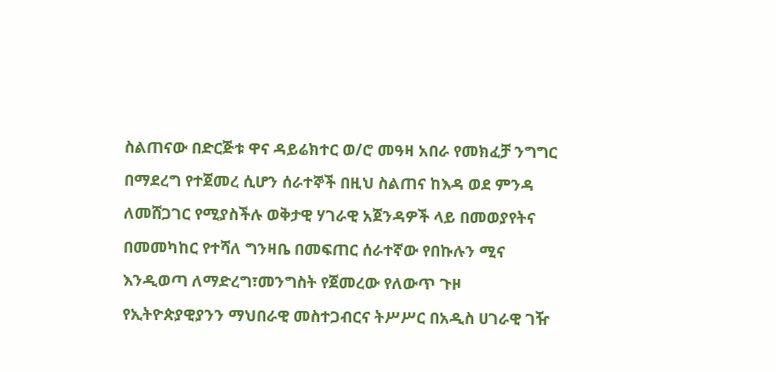ስልጠናው በድርጅቱ ዋና ዳይሬክተር ወ/ሮ መዓዛ አበራ የመክፈቻ ንግግር በማደረግ የተጀመረ ሲሆን ሰራተኞች በዚህ ስልጠና ከእዳ ወደ ምንዳ ለመሸጋገር የሚያስችሉ ወቅታዊ ሃገራዊ አጀንዳዎች ላይ በመወያየትና በመመካከር የተሻለ ግንዛቤ በመፍጠር ሰራተኛው የበኩሉን ሚና እንዲወጣ ለማድረግ፣መንግስት የጀመረው የለውጥ ጉዞ የኢትዮጵያዊያንን ማህበራዊ መስተጋብርና ትሥሥር በአዲስ ሀገራዊ ገዥ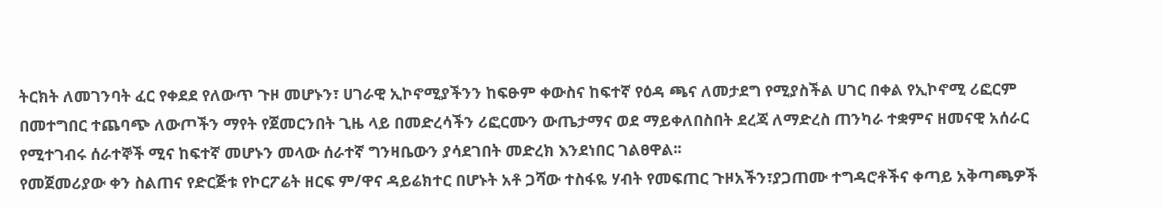ትርክት ለመገንባት ፈር የቀደደ የለውጥ ጉዞ መሆኑን፣ ሀገራዊ ኢኮኖሚያችንን ከፍፁም ቀውስና ከፍተኛ የዕዳ ጫና ለመታደግ የሚያስችል ሀገር በቀል የኢኮኖሚ ሪፎርም በመተግበር ተጨባጭ ለውጦችን ማየት የጀመርንበት ጊዜ ላይ በመድረሳችን ሪፎርሙን ውጤታማና ወደ ማይቀለበስበት ደረጃ ለማድረስ ጠንካራ ተቋምና ዘመናዊ አሰራር የሚተገብሩ ሰራተኞች ሚና ከፍተኛ መሆኑን መላው ሰራተኛ ግንዛቤውን ያሳደገበት መድረክ እንደነበር ገልፀዋል፡፡
የመጀመሪያው ቀን ስልጠና የድርጅቱ የኮርፖሬት ዘርፍ ም/ዋና ዳይሬክተር በሆኑት አቶ ጋሻው ተስፋዬ ሃብት የመፍጠር ጉዞአችን፣ያጋጠሙ ተግዳሮቶችና ቀጣይ አቅጣጫዎች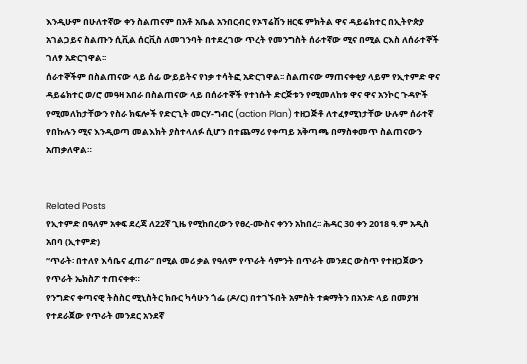እንዲሁም በሁለተኛው ቀን ስልጠናም በአቶ አቤል አንበርብር የኦፕሬሽን ዘርፍ ምክትል ዋና ዳይሬክተር በኢትዮጵያ አገልጋይና ስልጡን ሲቪል ሰርቪስ ለመገንባት በተደረገው ጥረት የመንግስት ሰራተኛው ሚና በሚል ርእስ ለሰራተኞች ገለፃ አድርገዋል፡፡
ሰራተኞችም በስልጠናው ላይ ሰፊ ውይይትና የነቃ ተሳትፎ አድርገዋል፡፡ ስልጠናው ማጠናቀቂያ ላይም የኢተምድ ዋና ዳይሬክተር ወ/ሮ መዓዛ አበራ በስልጠናው ላይ በሰራተኞች የተነሱት ድርጅቱን የሚመለከቱ ዋና ዋና አንኮር ጉዳዮች የሚመለከታቸውን የስራ ክፍሎች የድርጊት መርሃ-ግብር (action Plan) ተዘጋጅቶ ለተፈፃሚነታቸው ሁሉም ሰራተኛ የበኩሉን ሚና እንዲወጣ መልእክት ያስተላለፉ ሲሆን በተጨማሪ የቀጣይ አቅጣጫ በማስቀመጥ ስልጠናውን አጠቃለዋል።


Related Posts
የኢተምድ በዓለም አቀፍ ደረጃ ለ22ኛ ጊዜ የሚከበረውን የፀረ-ሙስና ቀንን አከበረ፡፡ ሕዳር 30 ቀን 2018 ዓ.ም አዲስ አበባ (ኢተምድ)
“ጥራት፡ በተለየ እሳቤና ፈጠራ” በሚል መሪ ቃል የዓለም የጥራት ሳምንት በጥራት መንደር ውስጥ የተዘጋጀውን የጥራት ኤክስፖ ተጠናቀቀ።
የንግድና ቀጣናዊ ትስስር ሚኒስትር ክቡር ካሳሁን ጎፌ (ዶ/ር) በተገኙበት አምስት ተቋማትን በአንድ ላይ በመያዝ የተደራጀው የጥራት መንደር አንደኛ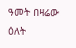ዓመት በዛሬው ዕለት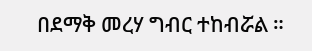በደማቅ መረሃ ግብር ተከብሯል ።